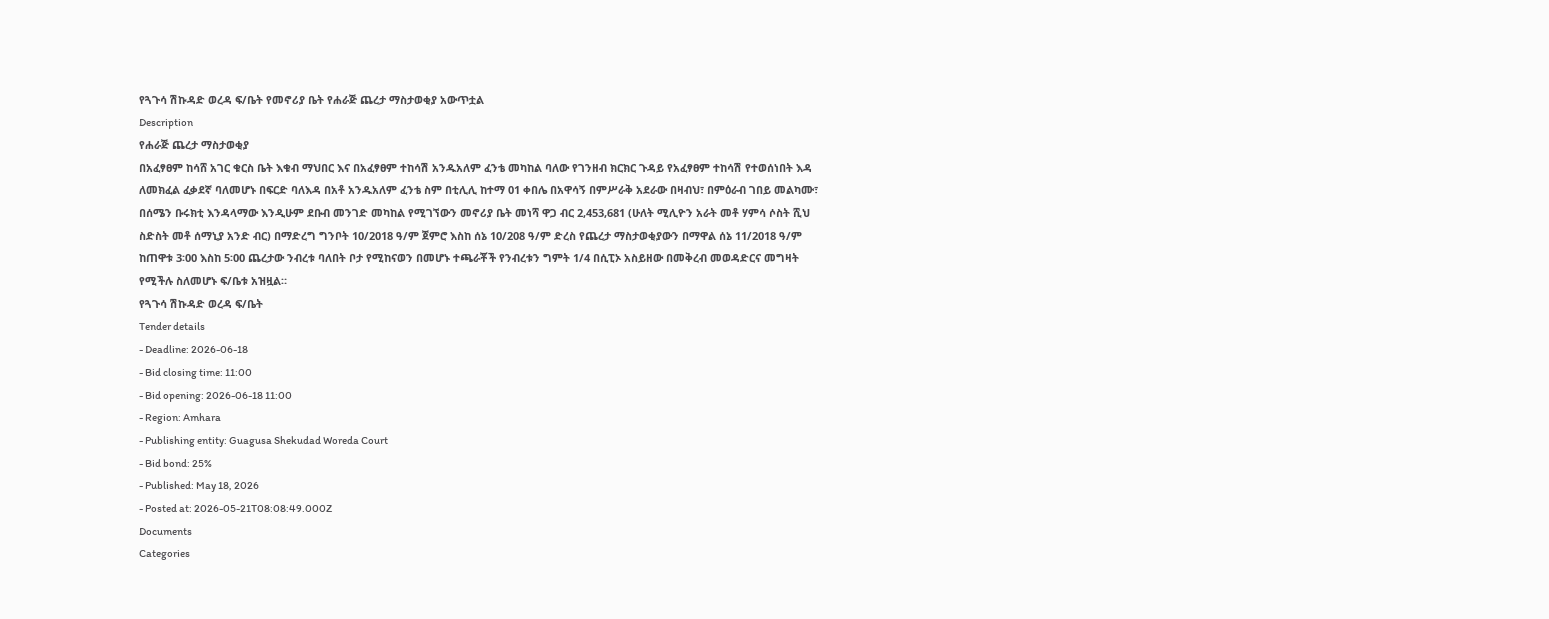የጓጉሳ ሽኩዳድ ወረዳ ፍ/ቤት የመኖሪያ ቤት የሐራጅ ጨረታ ማስታወቂያ አውጥቷል
Description
የሐራጅ ጨረታ ማስታወቂያ
በአፈፃፀም ከሳሸ አገር ቁርስ ቤት እቁብ ማህበር እና በአፈፃፀም ተከሳሽ አንዱአለም ፈንቴ መካከል ባለው የገንዘብ ክርክር ጉዳይ የአፈፃፀም ተከሳሽ የተወሰነበት እዳ ለመክፈል ፈቃደኛ ባለመሆኑ በፍርድ ባለእዳ በአቶ አንዱአለም ፈንቴ ስም በቲሊሊ ከተማ 01 ቀበሌ በአዋሳኝ በምሥራቅ አደራው በዛብህ፣ በምዕራብ ገበይ መልካሙ፣ በሰሜን ቡሩክቲ እንዳላማው እንዲሁም ደቡብ መንገድ መካከል የሚገኘውን መኖሪያ ቤት መነሻ ዋጋ ብር 2,453,681 (ሁለት ሚሊዮን አራት መቶ ሃምሳ ሶስት ሺህ ስድስት መቶ ሰማኒያ አንድ ብር) በማድረግ ግንቦት 10/2018 ዓ/ም ጀምሮ እስከ ሰኔ 10/208 ዓ/ም ድረስ የጨረታ ማስታወቂያውን በማዋል ሰኔ 11/2018 ዓ/ም ከጠዋቱ 3፡00 እስከ 5፡00 ጨረታው ንብረቱ ባለበት ቦታ የሚከናወን በመሆኑ ተጫራቾች የንብረቱን ግምት 1/4 በሲፒኦ አስይዘው በመቅረብ መወዳድርና መግዛት የሚችሉ ስለመሆኑ ፍ/ቤቱ አዝዟል።
የጓጉሳ ሽኩዳድ ወረዳ ፍ/ቤት
Tender details
- Deadline: 2026-06-18
- Bid closing time: 11:00
- Bid opening: 2026-06-18 11:00
- Region: Amhara
- Publishing entity: Guagusa Shekudad Woreda Court
- Bid bond: 25%
- Published: May 18, 2026
- Posted at: 2026-05-21T08:08:49.000Z
Documents
Categories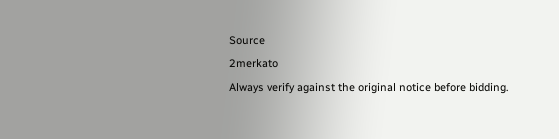Source
2merkato
Always verify against the original notice before bidding.